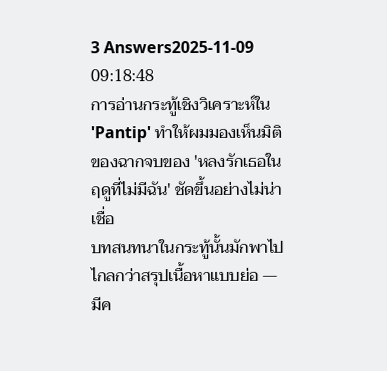3 Answers2025-11-09 09:18:48
การอ่านกระทู้เชิงวิเคราะห์ใน 'Pantip' ทำให้ผมมองเห็นมิติของฉากจบของ 'หลงรักเธอในฤดูที่ไม่มีฉัน' ชัดขึ้นอย่างไม่น่าเชื่อ
บทสนทนาในกระทู้นั้นมักพาไปไกลกว่าสรุปเนื้อหาแบบย่อ — มีค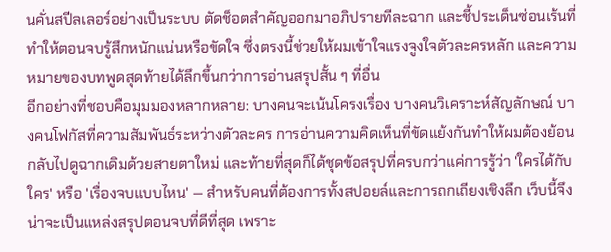นคั่นสปีลเลอร์อย่างเป็นระบบ ตัดช็อตสำคัญออกมาอภิปรายทีละฉาก และชี้ประเด็นซ่อนเร้นที่ทำให้ตอนจบรู้สึกหนักแน่นหรือขัดใจ ซึ่งตรงนี้ช่วยให้ผมเข้าใจแรงจูงใจตัวละครหลัก และความหมายของบทพูดสุดท้ายได้ลึกขึ้นกว่าการอ่านสรุปสั้น ๆ ที่อื่น
อีกอย่างที่ชอบคือมุมมองหลากหลาย: บางคนจะเน้นโครงเรื่อง บางคนวิเคราะห์สัญลักษณ์ บางคนโฟกัสที่ความสัมพันธ์ระหว่างตัวละคร การอ่านความคิดเห็นที่ขัดแย้งกันทำให้ผมต้องย้อนกลับไปดูฉากเดิมด้วยสายตาใหม่ และท้ายที่สุดก็ได้ชุดข้อสรุปที่ครบกว่าแค่การรู้ว่า 'ใครได้กับใคร' หรือ 'เรื่องจบแบบไหน' — สำหรับคนที่ต้องการทั้งสปอยล์และการถกเถียงเชิงลึก เว็บนี้จึงน่าจะเป็นแหล่งสรุปตอนจบที่ดีที่สุด เพราะ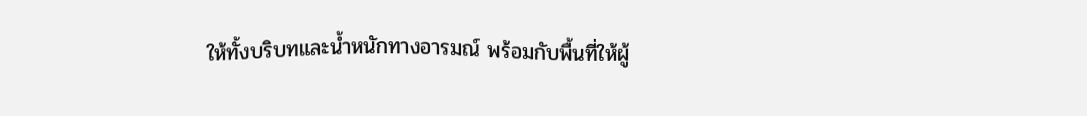ให้ทั้งบริบทและน้ำหนักทางอารมณ์ พร้อมกับพื้นที่ให้ผู้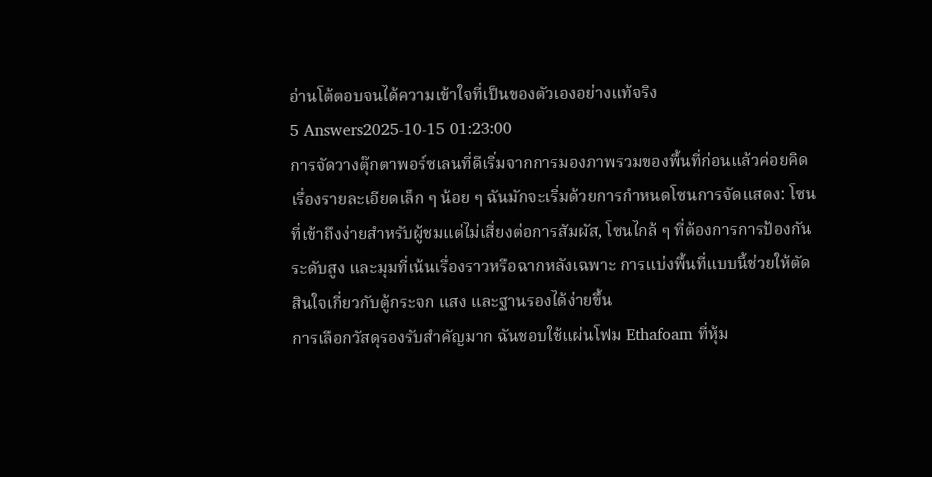อ่านโต้ตอบจนได้ความเข้าใจที่เป็นของตัวเองอย่างแท้จริง
5 Answers2025-10-15 01:23:00
การจัดวางตุ๊กตาพอร์ซเลนที่ดีเริ่มจากการมองภาพรวมของพื้นที่ก่อนแล้วค่อยคิดเรื่องรายละเอียดเล็ก ๆ น้อย ๆ ฉันมักจะเริ่มด้วยการกำหนดโซนการจัดแสดง: โซนที่เข้าถึงง่ายสำหรับผู้ชมแต่ไม่เสี่ยงต่อการสัมผัส, โซนไกล้ ๆ ที่ต้องการการป้องกันระดับสูง และมุมที่เน้นเรื่องราวหรือฉากหลังเฉพาะ การแบ่งพื้นที่แบบนี้ช่วยให้ตัดสินใจเกี่ยวกับตู้กระจก แสง และฐานรองได้ง่ายขึ้น
การเลือกวัสดุรองรับสำคัญมาก ฉันชอบใช้แผ่นโฟม Ethafoam ที่หุ้ม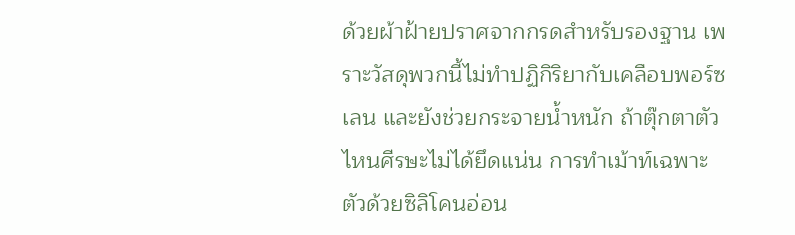ด้วยผ้าฝ้ายปราศจากกรดสำหรับรองฐาน เพราะวัสดุพวกนี้ไม่ทำปฏิกิริยากับเคลือบพอร์ซเลน และยังช่วยกระจายน้ำหนัก ถ้าตุ๊กตาตัวไหนศีรษะไม่ได้ยึดแน่น การทำเม้าท์เฉพาะตัวด้วยซิลิโคนอ่อน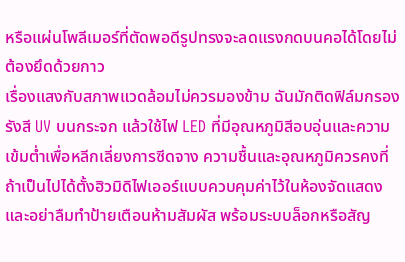หรือแผ่นโพลีเมอร์ที่ตัดพอดีรูปทรงจะลดแรงกดบนคอได้โดยไม่ต้องยึดด้วยกาว
เรื่องแสงกับสภาพแวดล้อมไม่ควรมองข้าม ฉันมักติดฟิล์มกรองรังสี UV บนกระจก แล้วใช้ไฟ LED ที่มีอุณหภูมิสีอบอุ่นและความเข้มต่ำเพื่อหลีกเลี่ยงการซีดจาง ความชื้นและอุณหภูมิควรคงที่ ถ้าเป็นไปได้ตั้งฮิวมิดิไฟเออร์แบบควบคุมค่าไว้ในห้องจัดแสดง และอย่าลืมทำป้ายเตือนห้ามสัมผัส พร้อมระบบล็อกหรือสัญ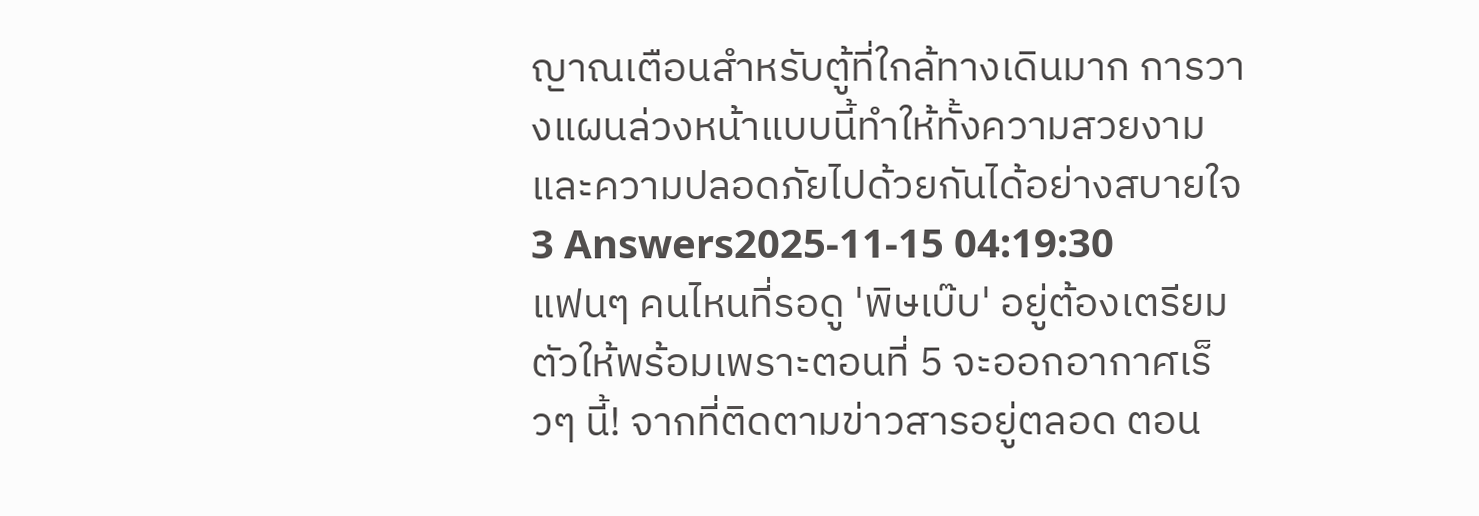ญาณเตือนสำหรับตู้ที่ใกล้ทางเดินมาก การวางแผนล่วงหน้าแบบนี้ทำให้ทั้งความสวยงามและความปลอดภัยไปด้วยกันได้อย่างสบายใจ
3 Answers2025-11-15 04:19:30
แฟนๆ คนไหนที่รอดู 'พิษเบ๊บ' อยู่ต้องเตรียมตัวให้พร้อมเพราะตอนที่ 5 จะออกอากาศเร็วๆ นี้! จากที่ติดตามข่าวสารอยู่ตลอด ตอน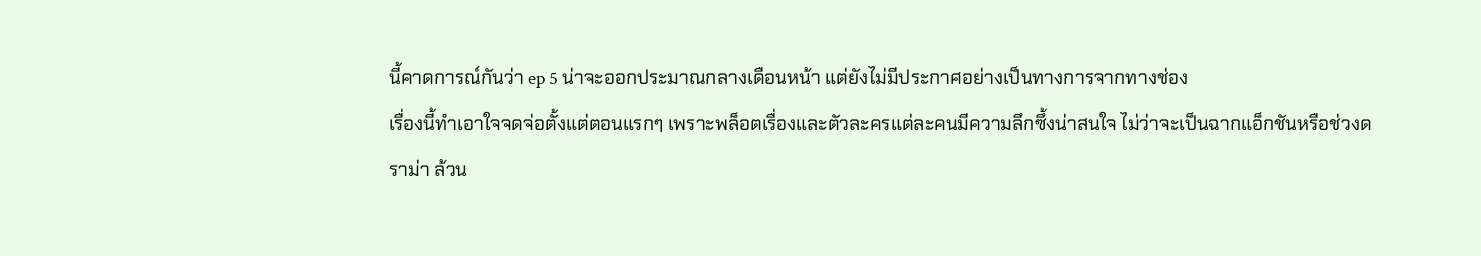นี้คาดการณ์กันว่า ep 5 น่าจะออกประมาณกลางเดือนหน้า แต่ยังไม่มีประกาศอย่างเป็นทางการจากทางช่อง
เรื่องนี้ทำเอาใจจดจ่อตั้งแต่ตอนแรกๆ เพราะพล็อตเรื่องและตัวละครแต่ละคนมีความลึกซึ้งน่าสนใจ ไม่ว่าจะเป็นฉากแอ็กชันหรือช่วงดราม่า ล้วน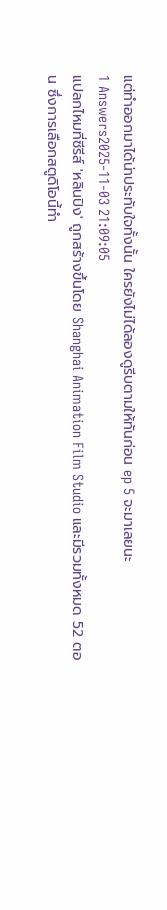แต่ทำออกมาได้น่าประทับใจทั้งนั้น ใครยังไม่ได้ลองดูรีบตามให้ทันก่อน ep 5 จะมาเลยนะ
1 Answers2025-11-03 21:09:05
แปลกไหมที่ซีรีส์ 'หลินปิง' ถูกสร้างขึ้นโดย Shanghai Animation Film Studio และมีรวมทั้งหมด 52 ตอน ซึ่งการเลือกสตูดิโอนี้ทำ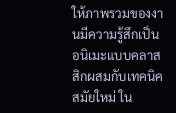ให้ภาพรวมของงานมีความรู้สึกเป็นอนิเมะแบบคลาสสิกผสมกับเทคนิคสมัยใหม่ ใน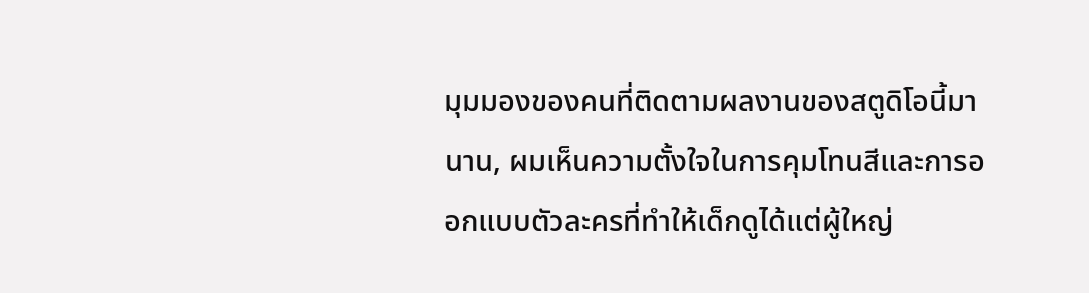มุมมองของคนที่ติดตามผลงานของสตูดิโอนี้มานาน, ผมเห็นความตั้งใจในการคุมโทนสีและการออกแบบตัวละครที่ทำให้เด็กดูได้แต่ผู้ใหญ่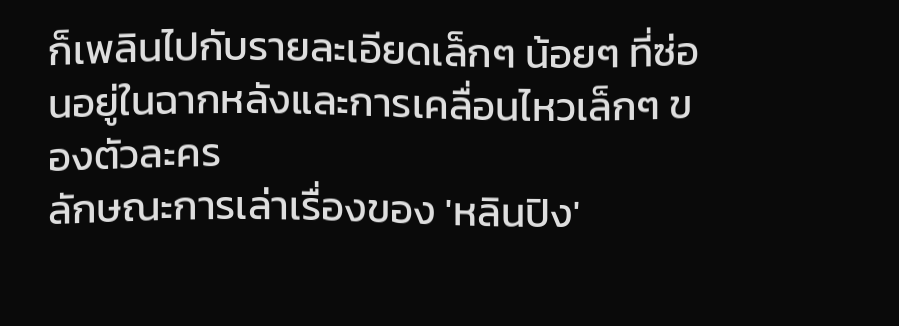ก็เพลินไปกับรายละเอียดเล็กๆ น้อยๆ ที่ซ่อนอยู่ในฉากหลังและการเคลื่อนไหวเล็กๆ ของตัวละคร
ลักษณะการเล่าเรื่องของ 'หลินปิง'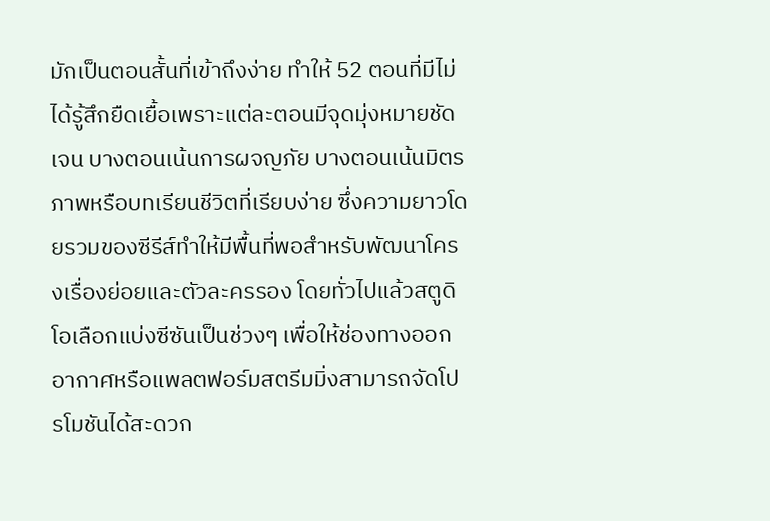มักเป็นตอนสั้นที่เข้าถึงง่าย ทำให้ 52 ตอนที่มีไม่ได้รู้สึกยืดเยื้อเพราะแต่ละตอนมีจุดมุ่งหมายชัดเจน บางตอนเน้นการผจญภัย บางตอนเน้นมิตรภาพหรือบทเรียนชีวิตที่เรียบง่าย ซึ่งความยาวโดยรวมของซีรีส์ทำให้มีพื้นที่พอสำหรับพัฒนาโครงเรื่องย่อยและตัวละครรอง โดยทั่วไปแล้วสตูดิโอเลือกแบ่งซีซันเป็นช่วงๆ เพื่อให้ช่องทางออกอากาศหรือแพลตฟอร์มสตรีมมิ่งสามารถจัดโปรโมชันได้สะดวก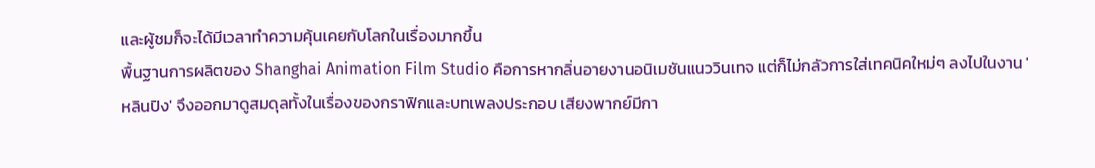และผู้ชมก็จะได้มีเวลาทำความคุ้นเคยกับโลกในเรื่องมากขึ้น
พื้นฐานการผลิตของ Shanghai Animation Film Studio คือการหากลิ่นอายงานอนิเมชันแนววินเทจ แต่ก็ไม่กลัวการใส่เทคนิคใหม่ๆ ลงไปในงาน 'หลินปิง' จึงออกมาดูสมดุลทั้งในเรื่องของกราฟิกและบทเพลงประกอบ เสียงพากย์มีกา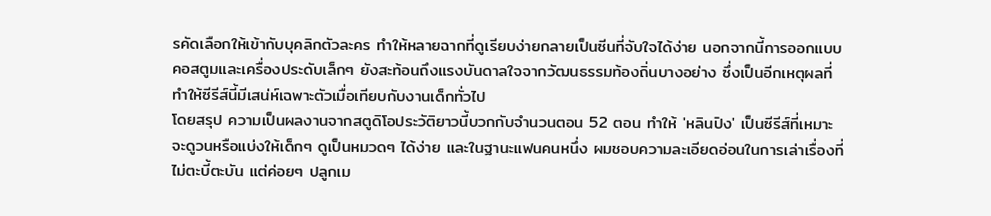รคัดเลือกให้เข้ากับบุคลิกตัวละคร ทำให้หลายฉากที่ดูเรียบง่ายกลายเป็นซีนที่จับใจได้ง่าย นอกจากนี้การออกแบบคอสตูมและเครื่องประดับเล็กๆ ยังสะท้อนถึงแรงบันดาลใจจากวัฒนธรรมท้องถิ่นบางอย่าง ซึ่งเป็นอีกเหตุผลที่ทำให้ซีรีส์นี้มีเสน่ห์เฉพาะตัวเมื่อเทียบกับงานเด็กทั่วไป
โดยสรุป ความเป็นผลงานจากสตูดิโอประวัติยาวนี้บวกกับจำนวนตอน 52 ตอน ทำให้ 'หลินปิง' เป็นซีรีส์ที่เหมาะจะดูวนหรือแบ่งให้เด็กๆ ดูเป็นหมวดๆ ได้ง่าย และในฐานะแฟนคนหนึ่ง ผมชอบความละเอียดอ่อนในการเล่าเรื่องที่ไม่ตะบี้ตะบัน แต่ค่อยๆ ปลูกเม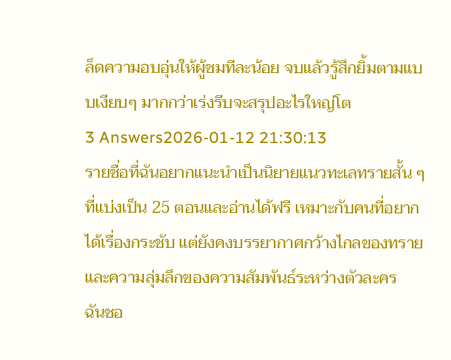ล็ดความอบอุ่นให้ผู้ชมทีละน้อย จบแล้วรู้สึกยิ้มตามแบบเงียบๆ มากกว่าเร่งรีบจะสรุปอะไรใหญ่โต
3 Answers2026-01-12 21:30:13
รายชื่อที่ฉันอยากแนะนำเป็นนิยายแนวทะเลทรายสั้น ๆ ที่แบ่งเป็น 25 ตอนและอ่านได้ฟรี เหมาะกับคนที่อยากได้เรื่องกระชับ แต่ยังคงบรรยากาศกว้างไกลของทรายและความลุ่มลึกของความสัมพันธ์ระหว่างตัวละคร
ฉันชอ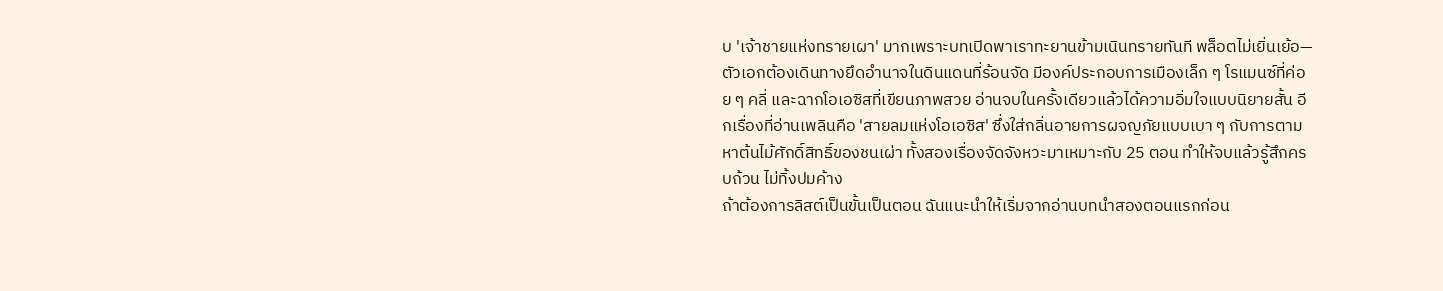บ 'เจ้าชายแห่งทรายเผา' มากเพราะบทเปิดพาเราทะยานข้ามเนินทรายทันที พล็อตไม่เยิ่นเย้อ—ตัวเอกต้องเดินทางยึดอำนาจในดินแดนที่ร้อนจัด มีองค์ประกอบการเมืองเล็ก ๆ โรแมนซ์ที่ค่อย ๆ คลี่ และฉากโอเอซิสที่เขียนภาพสวย อ่านจบในครั้งเดียวแล้วได้ความอิ่มใจแบบนิยายสั้น อีกเรื่องที่อ่านเพลินคือ 'สายลมแห่งโอเอซิส' ซึ่งใส่กลิ่นอายการผจญภัยแบบเบา ๆ กับการตามหาต้นไม้ศักดิ์สิทธิ์ของชนเผ่า ทั้งสองเรื่องจัดจังหวะมาเหมาะกับ 25 ตอน ทำให้จบแล้วรู้สึกครบถ้วน ไม่ทิ้งปมค้าง
ถ้าต้องการลิสต์เป็นขั้นเป็นตอน ฉันแนะนำให้เริ่มจากอ่านบทนำสองตอนแรกก่อน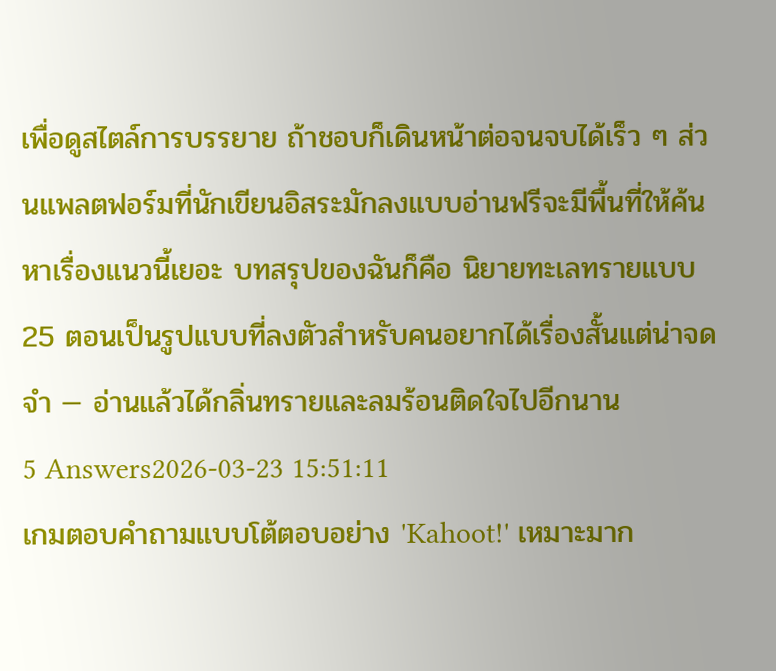เพื่อดูสไตล์การบรรยาย ถ้าชอบก็เดินหน้าต่อจนจบได้เร็ว ๆ ส่วนแพลตฟอร์มที่นักเขียนอิสระมักลงแบบอ่านฟรีจะมีพื้นที่ให้ค้นหาเรื่องแนวนี้เยอะ บทสรุปของฉันก็คือ นิยายทะเลทรายแบบ 25 ตอนเป็นรูปแบบที่ลงตัวสำหรับคนอยากได้เรื่องสั้นแต่น่าจดจำ — อ่านแล้วได้กลิ่นทรายและลมร้อนติดใจไปอีกนาน
5 Answers2026-03-23 15:51:11
เกมตอบคำถามแบบโต้ตอบอย่าง 'Kahoot!' เหมาะมาก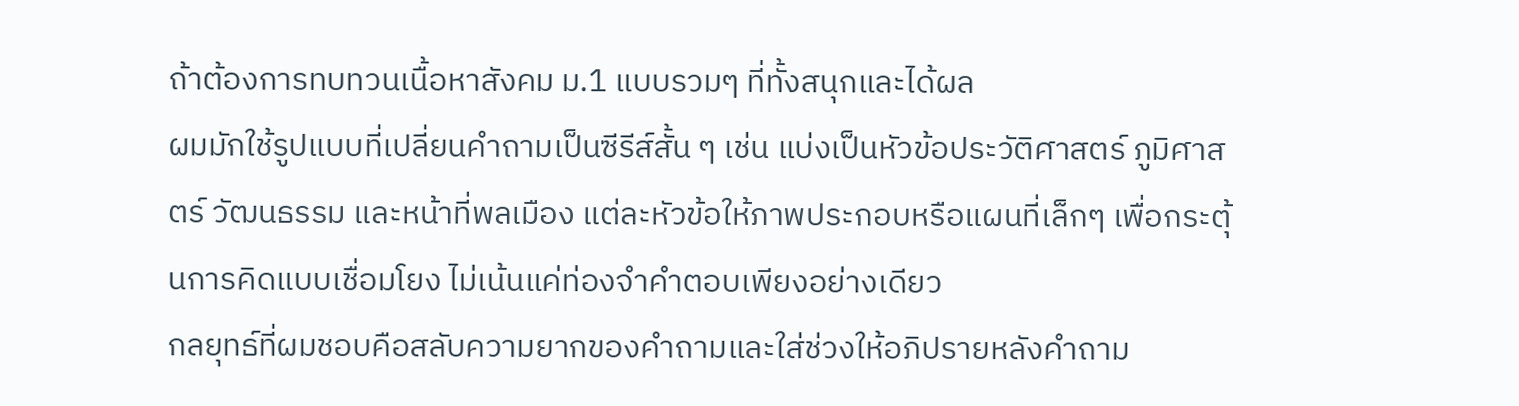ถ้าต้องการทบทวนเนื้อหาสังคม ม.1 แบบรวมๆ ที่ทั้งสนุกและได้ผล
ผมมักใช้รูปแบบที่เปลี่ยนคำถามเป็นซีรีส์สั้น ๆ เช่น แบ่งเป็นหัวข้อประวัติศาสตร์ ภูมิศาสตร์ วัฒนธรรม และหน้าที่พลเมือง แต่ละหัวข้อให้ภาพประกอบหรือแผนที่เล็กๆ เพื่อกระตุ้นการคิดแบบเชื่อมโยง ไม่เน้นแค่ท่องจำคำตอบเพียงอย่างเดียว
กลยุทธ์ที่ผมชอบคือสลับความยากของคำถามและใส่ช่วงให้อภิปรายหลังคำถาม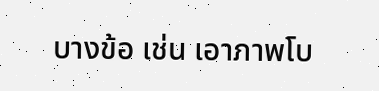บางข้อ เช่น เอาภาพโบ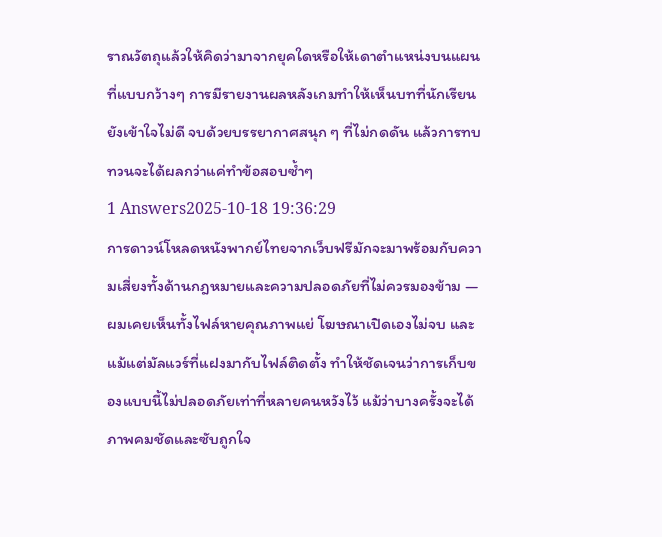ราณวัตถุแล้วให้คิดว่ามาจากยุคใดหรือให้เดาตำแหน่งบนแผนที่แบบกว้างๆ การมีรายงานผลหลังเกมทำให้เห็นบทที่นักเรียนยังเข้าใจไม่ดี จบด้วยบรรยากาศสนุก ๆ ที่ไม่กดดัน แล้วการทบทวนจะได้ผลกว่าแค่ทำข้อสอบซ้ำๆ
1 Answers2025-10-18 19:36:29
การดาวน์โหลดหนังพากย์ไทยจากเว็บฟรีมักจะมาพร้อมกับความเสี่ยงทั้งด้านกฎหมายและความปลอดภัยที่ไม่ควรมองข้าม — ผมเคยเห็นทั้งไฟล์หายคุณภาพแย่ โฆษณาเปิดเองไม่จบ และแม้แต่มัลแวร์ที่แฝงมากับไฟล์ติดตั้ง ทำให้ชัดเจนว่าการเก็บของแบบนี้ไม่ปลอดภัยเท่าที่หลายคนหวังไว้ แม้ว่าบางครั้งจะได้ภาพคมชัดและซับถูกใจ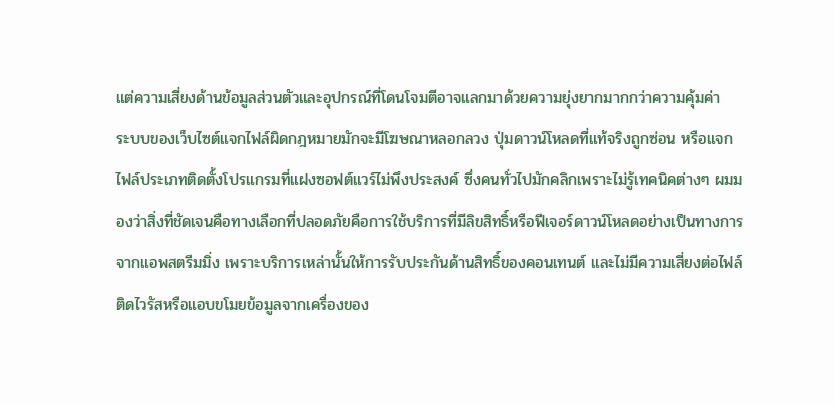แต่ความเสี่ยงด้านข้อมูลส่วนตัวและอุปกรณ์ที่โดนโจมตีอาจแลกมาด้วยความยุ่งยากมากกว่าความคุ้มค่า
ระบบของเว็บไซต์แจกไฟล์ผิดกฎหมายมักจะมีโฆษณาหลอกลวง ปุ่มดาวน์โหลดที่แท้จริงถูกซ่อน หรือแจกไฟล์ประเภทติดตั้งโปรแกรมที่แฝงซอฟต์แวร์ไม่พึงประสงค์ ซึ่งคนทั่วไปมักคลิกเพราะไม่รู้เทคนิคต่างๆ ผมมองว่าสิ่งที่ชัดเจนคือทางเลือกที่ปลอดภัยคือการใช้บริการที่มีลิขสิทธิ์หรือฟีเจอร์ดาวน์โหลดอย่างเป็นทางการจากแอพสตรีมมิ่ง เพราะบริการเหล่านั้นให้การรับประกันด้านสิทธิ์ของคอนเทนต์ และไม่มีความเสี่ยงต่อไฟล์ติดไวรัสหรือแอบขโมยข้อมูลจากเครื่องของ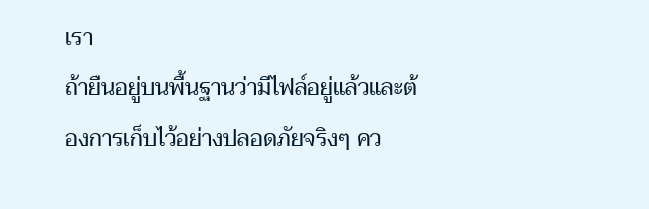เรา
ถ้ายืนอยู่บนพื้นฐานว่ามีไฟล์อยู่แล้วและต้องการเก็บไว้อย่างปลอดภัยจริงๆ คว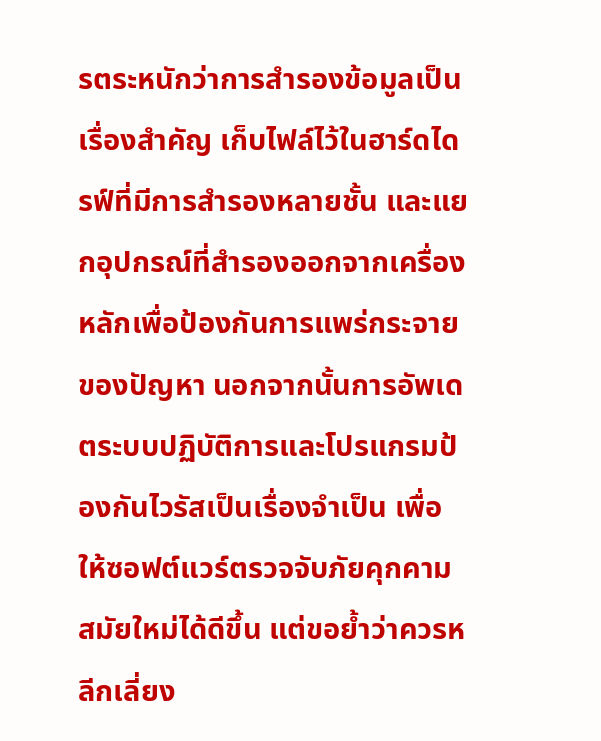รตระหนักว่าการสำรองข้อมูลเป็นเรื่องสำคัญ เก็บไฟล์ไว้ในฮาร์ดไดรฟ์ที่มีการสำรองหลายชั้น และแยกอุปกรณ์ที่สำรองออกจากเครื่องหลักเพื่อป้องกันการแพร่กระจายของปัญหา นอกจากนั้นการอัพเดตระบบปฏิบัติการและโปรแกรมป้องกันไวรัสเป็นเรื่องจำเป็น เพื่อให้ซอฟต์แวร์ตรวจจับภัยคุกคามสมัยใหม่ได้ดีขึ้น แต่ขอย้ำว่าควรหลีกเลี่ยง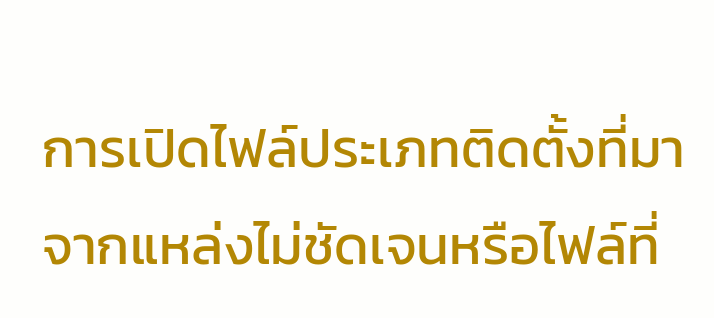การเปิดไฟล์ประเภทติดตั้งที่มาจากแหล่งไม่ชัดเจนหรือไฟล์ที่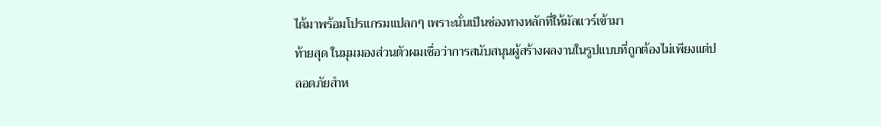ได้มาพร้อมโปรแกรมแปลกๆ เพราะนั่นเป็นช่องทางหลักที่ให้มัลแวร์เข้ามา
ท้ายสุด ในมุมมองส่วนตัวผมเชื่อว่าการสนับสนุนผู้สร้างผลงานในรูปแบบที่ถูกต้องไม่เพียงแต่ปลอดภัยสำห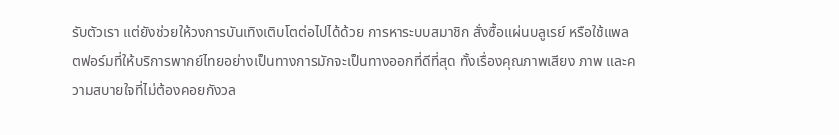รับตัวเรา แต่ยังช่วยให้วงการบันเทิงเติบโตต่อไปได้ด้วย การหาระบบสมาชิก สั่งซื้อแผ่นบลูเรย์ หรือใช้แพลตฟอร์มที่ให้บริการพากย์ไทยอย่างเป็นทางการมักจะเป็นทางออกที่ดีที่สุด ทั้งเรื่องคุณภาพเสียง ภาพ และความสบายใจที่ไม่ต้องคอยกังวล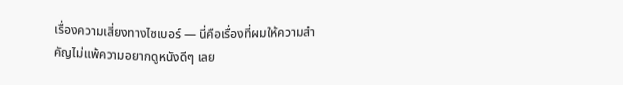เรื่องความเสี่ยงทางไซเบอร์ — นี่คือเรื่องที่ผมให้ความสำคัญไม่แพ้ความอยากดูหนังดีๆ เลย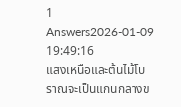1 Answers2026-01-09 19:49:16
แสงเหนือและต้นไม้โบราณจะเป็นแกนกลางข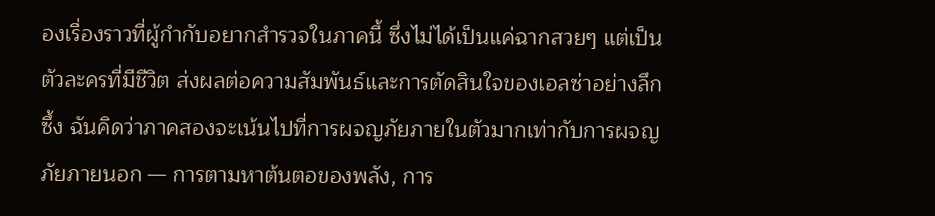องเรื่องราวที่ผู้กำกับอยากสำรวจในภาคนี้ ซึ่งไม่ได้เป็นแค่ฉากสวยๆ แต่เป็นตัวละครที่มีชีวิต ส่งผลต่อความสัมพันธ์และการตัดสินใจของเอลซ่าอย่างลึกซึ้ง ฉันคิดว่าภาคสองจะเน้นไปที่การผจญภัยภายในตัวมากเท่ากับการผจญภัยภายนอก — การตามหาต้นตอของพลัง, การ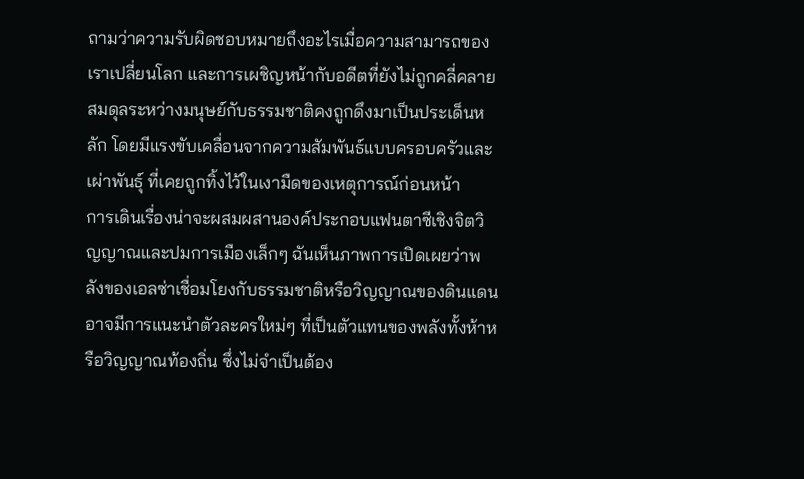ถามว่าความรับผิดชอบหมายถึงอะไรเมื่อความสามารถของเราเปลี่ยนโลก และการเผชิญหน้ากับอดีตที่ยังไม่ถูกคลี่คลาย สมดุลระหว่างมนุษย์กับธรรมชาติคงถูกดึงมาเป็นประเด็นหลัก โดยมีแรงขับเคลื่อนจากความสัมพันธ์แบบครอบครัวและเผ่าพันธุ์ ที่เคยถูกทิ้งไว้ในเงามืดของเหตุการณ์ก่อนหน้า
การเดินเรื่องน่าจะผสมผสานองค์ประกอบแฟนตาซีเชิงจิตวิญญาณและปมการเมืองเล็กๆ ฉันเห็นภาพการเปิดเผยว่าพลังของเอลซ่าเชื่อมโยงกับธรรมชาติหรือวิญญาณของดินแดน อาจมีการแนะนำตัวละครใหม่ๆ ที่เป็นตัวแทนของพลังทั้งห้าหรือวิญญาณท้องถิ่น ซึ่งไม่จำเป็นต้อง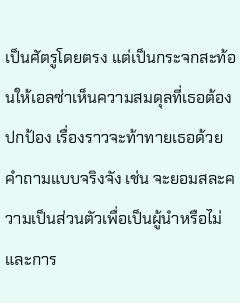เป็นศัตรูโดยตรง แต่เป็นกระจกสะท้อนให้เอลซ่าเห็นความสมดุลที่เธอต้องปกป้อง เรื่องราวจะท้าทายเธอด้วยคำถามแบบจริงจัง เช่น จะยอมสละความเป็นส่วนตัวเพื่อเป็นผู้นำหรือไม่ และการ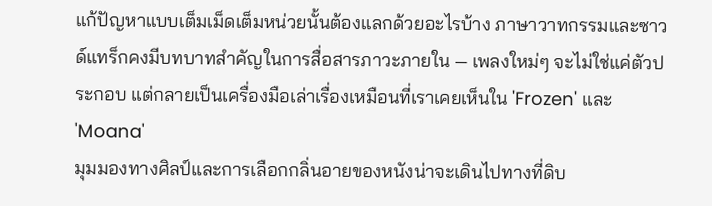แก้ปัญหาแบบเต็มเม็ดเต็มหน่วยนั้นต้องแลกด้วยอะไรบ้าง ภาษาวาทกรรมและซาวด์แทร็กคงมีบทบาทสำคัญในการสื่อสารภาวะภายใน — เพลงใหม่ๆ จะไม่ใช่แค่ตัวประกอบ แต่กลายเป็นเครื่องมือเล่าเรื่องเหมือนที่เราเคยเห็นใน 'Frozen' และ 'Moana'
มุมมองทางศิลป์และการเลือกกลิ่นอายของหนังน่าจะเดินไปทางที่ดิบ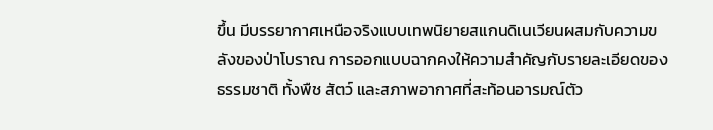ขึ้น มีบรรยากาศเหนือจริงแบบเทพนิยายสแกนดิเนเวียนผสมกับความขลังของป่าโบราณ การออกแบบฉากคงให้ความสำคัญกับรายละเอียดของธรรมชาติ ทั้งพืช สัตว์ และสภาพอากาศที่สะท้อนอารมณ์ตัว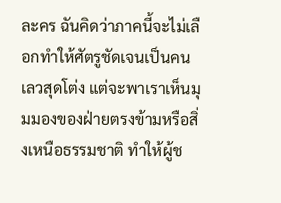ละคร ฉันคิดว่าภาคนี้จะไม่เลือกทำให้ศัตรูชัดเจนเป็นคนเลวสุดโต่ง แต่จะพาเราเห็นมุมมองของฝ่ายตรงข้ามหรือสิ่งเหนือธรรมชาติ ทำให้ผู้ช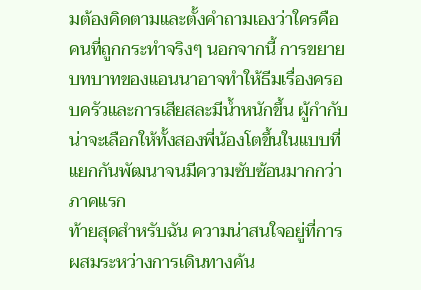มต้องคิดตามและตั้งคำถามเองว่าใครคือคนที่ถูกกระทำจริงๆ นอกจากนี้ การขยายบทบาทของแอนนาอาจทำให้ธีมเรื่องครอบครัวและการเสียสละมีน้ำหนักขึ้น ผู้กำกับน่าจะเลือกให้ทั้งสองพี่น้องโตขึ้นในแบบที่แยกกันพัฒนาจนมีความซับซ้อนมากกว่าภาคแรก
ท้ายสุดสำหรับฉัน ความน่าสนใจอยู่ที่การผสมระหว่างการเดินทางค้น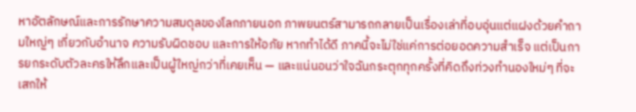หาอัตลักษณ์และการรักษาความสมดุลของโลกภายนอก ภาพยนตร์สามารถกลายเป็นเรื่องเล่าที่อบอุ่นแต่แฝงด้วยคำถามใหญ่ๆ เกี่ยวกับอำนาจ ความรับผิดชอบ และการให้อภัย หากทำได้ดี ภาคนี้จะไม่ใช่แค่การต่อยอดความสำเร็จ แต่เป็นการยกระดับตัวละครให้ลึกและเป็นผู้ใหญ่กว่าที่เคยเห็น — และแน่นอนว่าใจฉันกระตุกทุกครั้งที่คิดถึงท่วงทำนองใหม่ๆ ที่จะเสกให้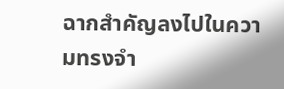ฉากสำคัญลงไปในความทรงจำ